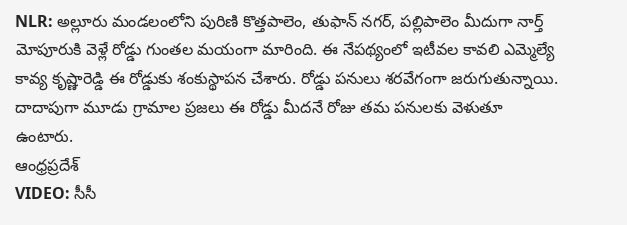NLR: అల్లూరు మండలంలోని పురిణి కొత్తపాలెం, తుఫాన్ నగర్, పల్లిపాలెం మీదుగా నార్త్ మోపూరుకి వెళ్లే రోడ్డు గుంతల మయంగా మారింది. ఈ నేపథ్యంలో ఇటీవల కావలి ఎమ్మెల్యే కావ్య కృష్ణారెడ్డి ఈ రోడ్డుకు శంకుస్థాపన చేశారు. రోడ్డు పనులు శరవేగంగా జరుగుతున్నాయి. దాదాపుగా మూడు గ్రామాల ప్రజలు ఈ రోడ్డు మీదనే రోజు తమ పనులకు వెళుతూ ఉంటారు.
ఆంధ్రప్రదేశ్
VIDEO: సీసీ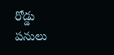రోడ్డు పనులు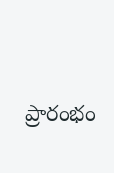ప్రారంభం